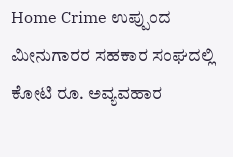Home Crime ಉಪ್ಪುಂದ ಮೀನುಗಾರರ ಸಹಕಾರ ಸಂಘದಲ್ಲಿ ಕೋಟಿ ರೂ. ಅವ್ಯವಹಾರ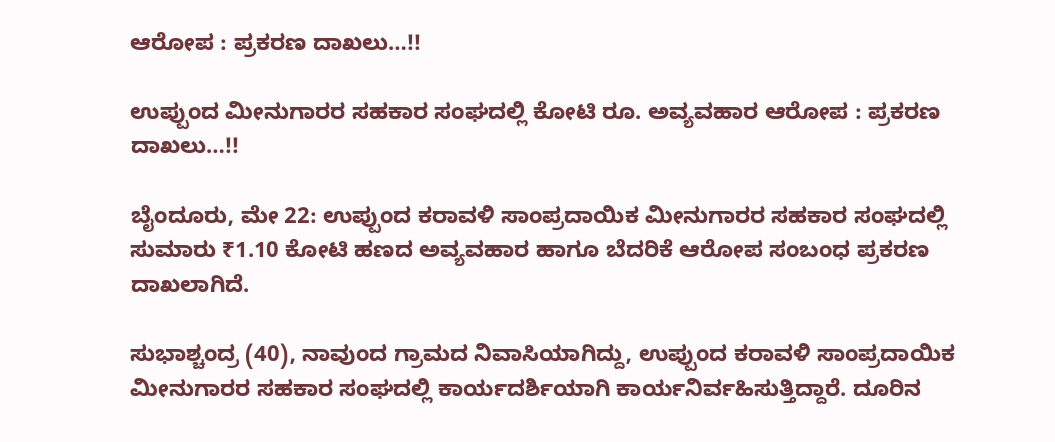ಆರೋಪ : ಪ್ರಕರಣ ದಾಖಲು…!!

ಉಪ್ಪುಂದ ಮೀನುಗಾರರ ಸಹಕಾರ ಸಂಘದಲ್ಲಿ ಕೋಟಿ ರೂ. ಅವ್ಯವಹಾರ ಆರೋಪ : ಪ್ರಕರಣ ದಾಖಲು…!!

ಬೈಂದೂರು, ಮೇ 22: ಉಪ್ಪುಂದ ಕರಾವಳಿ ಸಾಂಪ್ರದಾಯಿಕ ಮೀನುಗಾರರ ಸಹಕಾರ ಸಂಘದಲ್ಲಿ ಸುಮಾರು ₹1.10 ಕೋಟಿ ಹಣದ ಅವ್ಯವಹಾರ ಹಾಗೂ ಬೆದರಿಕೆ ಆರೋಪ ಸಂಬಂಧ ಪ್ರಕರಣ ದಾಖಲಾಗಿದೆ.

ಸುಭಾಶ್ಚಂದ್ರ (40), ನಾವುಂದ ಗ್ರಾಮದ ನಿವಾಸಿಯಾಗಿದ್ದು, ಉಪ್ಪುಂದ ಕರಾವಳಿ ಸಾಂಪ್ರದಾಯಿಕ ಮೀನುಗಾರರ ಸಹಕಾರ ಸಂಘದಲ್ಲಿ ಕಾರ್ಯದರ್ಶಿಯಾಗಿ ಕಾರ್ಯನಿರ್ವಹಿಸುತ್ತಿದ್ದಾರೆ. ದೂರಿನ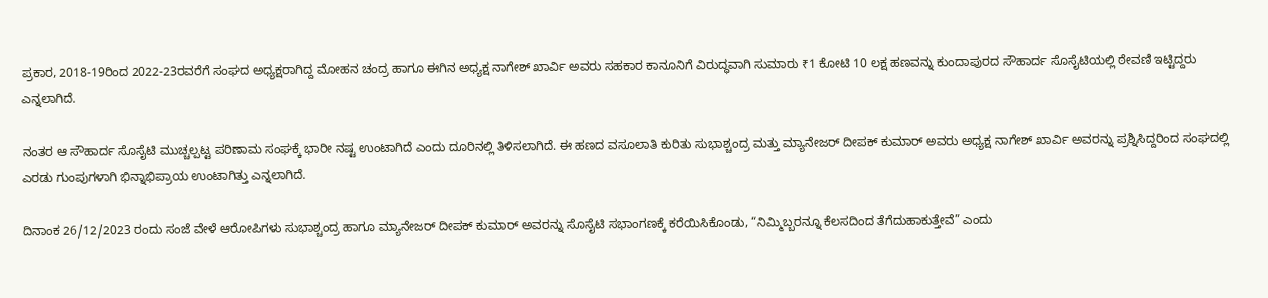ಪ್ರಕಾರ, 2018-19ರಿಂದ 2022-23ರವರೆಗೆ ಸಂಘದ ಅಧ್ಯಕ್ಷರಾಗಿದ್ದ ಮೋಹನ ಚಂದ್ರ ಹಾಗೂ ಈಗಿನ ಅಧ್ಯಕ್ಷ ನಾಗೇಶ್ ಖಾರ್ವಿ ಅವರು ಸಹಕಾರ ಕಾನೂನಿಗೆ ವಿರುದ್ಧವಾಗಿ ಸುಮಾರು ₹1 ಕೋಟಿ 10 ಲಕ್ಷ ಹಣವನ್ನು ಕುಂದಾಪುರದ ಸೌಹಾರ್ದ ಸೊಸೈಟಿಯಲ್ಲಿ ಠೇವಣಿ ಇಟ್ಟಿದ್ದರು ಎನ್ನಲಾಗಿದೆ.

ನಂತರ ಆ ಸೌಹಾರ್ದ ಸೊಸೈಟಿ ಮುಚ್ಚಲ್ಪಟ್ಟ ಪರಿಣಾಮ ಸಂಘಕ್ಕೆ ಭಾರೀ ನಷ್ಟ ಉಂಟಾಗಿದೆ ಎಂದು ದೂರಿನಲ್ಲಿ ತಿಳಿಸಲಾಗಿದೆ. ಈ ಹಣದ ವಸೂಲಾತಿ ಕುರಿತು ಸುಭಾಶ್ಚಂದ್ರ ಮತ್ತು ಮ್ಯಾನೇಜರ್ ದೀಪಕ್ ಕುಮಾರ್ ಅವರು ಅಧ್ಯಕ್ಷ ನಾಗೇಶ್ ಖಾರ್ವಿ ಅವರನ್ನು ಪ್ರಶ್ನಿಸಿದ್ದರಿಂದ ಸಂಘದಲ್ಲಿ ಎರಡು ಗುಂಪುಗಳಾಗಿ ಭಿನ್ನಾಭಿಪ್ರಾಯ ಉಂಟಾಗಿತ್ತು ಎನ್ನಲಾಗಿದೆ.

ದಿನಾಂಕ 26/12/2023 ರಂದು ಸಂಜೆ ವೇಳೆ ಆರೋಪಿಗಳು ಸುಭಾಶ್ಚಂದ್ರ ಹಾಗೂ ಮ್ಯಾನೇಜರ್ ದೀಪಕ್ ಕುಮಾರ್ ಅವರನ್ನು ಸೊಸೈಟಿ ಸಭಾಂಗಣಕ್ಕೆ ಕರೆಯಿಸಿಕೊಂಡು, “ನಿಮ್ಮಿಬ್ಬರನ್ನೂ ಕೆಲಸದಿಂದ ತೆಗೆದುಹಾಕುತ್ತೇವೆ” ಎಂದು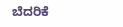ಬೆದರಿಕೆ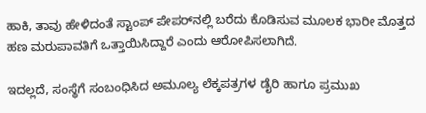ಹಾಕಿ, ತಾವು ಹೇಳಿದಂತೆ ಸ್ಟಾಂಪ್ ಪೇಪರ್‌ನಲ್ಲಿ ಬರೆದು ಕೊಡಿಸುವ ಮೂಲಕ ಭಾರೀ ಮೊತ್ತದ ಹಣ ಮರುಪಾವತಿಗೆ ಒತ್ತಾಯಿಸಿದ್ದಾರೆ ಎಂದು ಆರೋಪಿಸಲಾಗಿದೆ.

ಇದಲ್ಲದೆ, ಸಂಸ್ಥೆಗೆ ಸಂಬಂಧಿಸಿದ ಅಮೂಲ್ಯ ಲೆಕ್ಕಪತ್ರಗಳ ಡೈರಿ ಹಾಗೂ ಪ್ರಮುಖ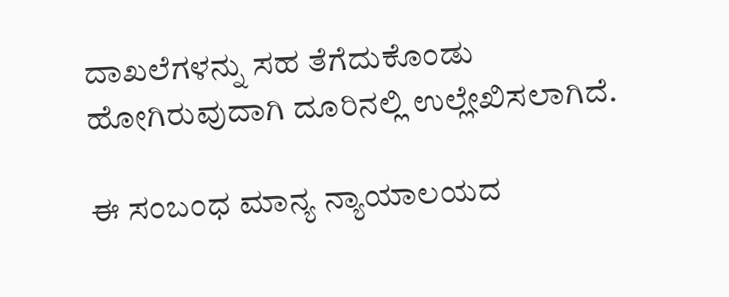ದಾಖಲೆಗಳನ್ನು ಸಹ ತೆಗೆದುಕೊಂಡು ಹೋಗಿರುವುದಾಗಿ ದೂರಿನಲ್ಲಿ ಉಲ್ಲೇಖಿಸಲಾಗಿದೆ.

ಈ ಸಂಬಂಧ ಮಾನ್ಯ ನ್ಯಾಯಾಲಯದ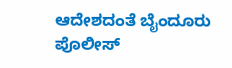ಆದೇಶದಂತೆ ಬೈಂದೂರು ಪೊಲೀಸ್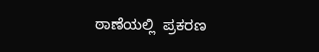ಠಾಣೆಯಲ್ಲಿ  ಪ್ರಕರಣ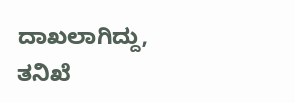ದಾಖಲಾಗಿದ್ದು, ತನಿಖೆ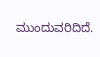ಮುಂದುವರಿದಿದೆ.